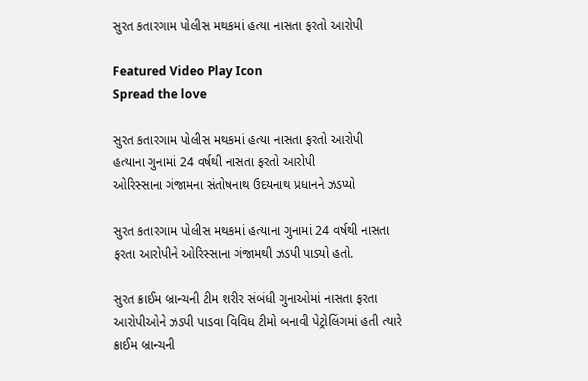સુરત કતારગામ પોલીસ મથકમાં હત્યા નાસતા ફરતો આરોપી

Featured Video Play Icon
Spread the love

સુરત કતારગામ પોલીસ મથકમાં હત્યા નાસતા ફરતો આરોપી
હત્યાના ગુનામાં 24 વર્ષથી નાસતા ફરતો આરોપી
ઓરિસ્સાના ગંજામના સંતોષનાથ ઉદયનાથ પ્રધાનને ઝડપ્યો

સુરત કતારગામ પોલીસ મથકમાં હત્યાના ગુનામાં 24 વર્ષથી નાસતા ફરતા આરોપીને ઓરિસ્સાના ગંજામથી ઝડપી પાડ્યો હતો.

સુરત ક્રાઈમ બ્રાન્ચની ટીમ શરીર સંબંધી ગુનાઓમાં નાસતા ફરતા આરોપીઓને ઝડપી પાડવા વિવિધ ટીમો બનાવી પેટ્રોલિંગમાં હતી ત્યારે ક્રાઈમ બ્રાન્ચની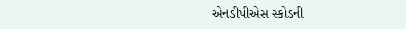એનડીપીએસ સ્કોડની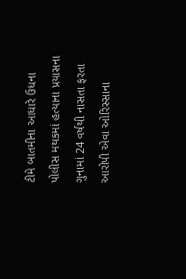ટીમે બાતમીના આધારે ઉધના પોલીસ મથકમાં હત્યાના પ્રયાસના ગુનામાં 24 વર્ષથી નાસતા ફરતા આરોપી એવા ઓરિસ્સાના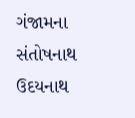ગંજામના સંતોષનાથ ઉદયનાથ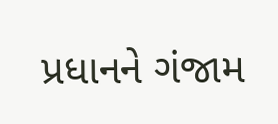પ્રધાનને ગંજામ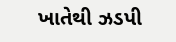ખાતેથી ઝડપી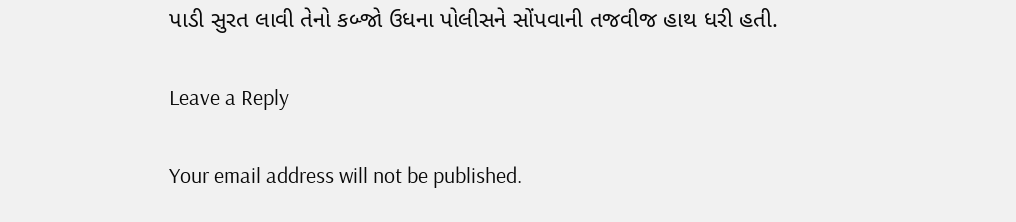પાડી સુરત લાવી તેનો કબ્જો ઉધના પોલીસને સોંપવાની તજવીજ હાથ ધરી હતી.

Leave a Reply

Your email address will not be published.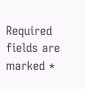Required fields are marked *